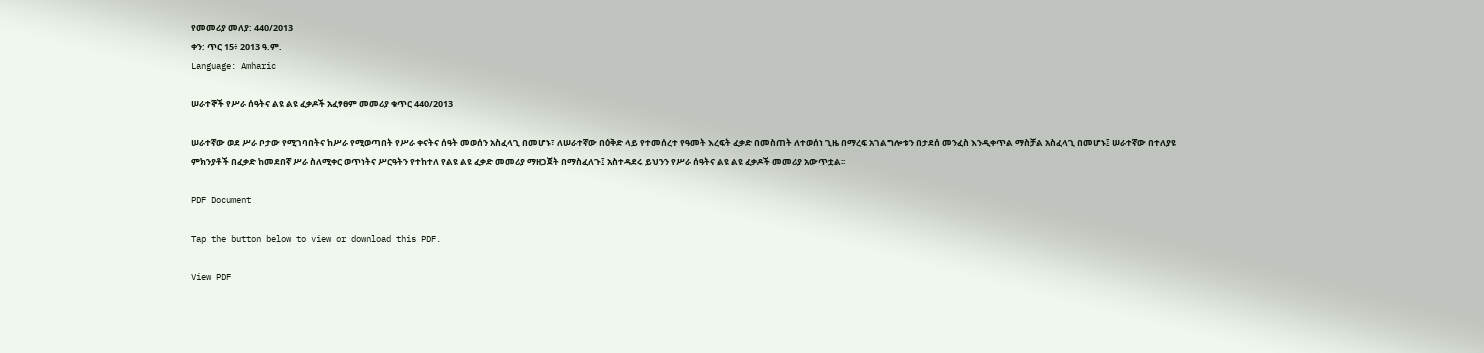የመመሪያ መለያ: 440/2013
ቀን: ጥር 15፥ 2013 ዓ.ም.
Language: Amharic

ሠራተኞች የሥራ ሰዓትና ልዩ ልዩ ፈቃዶች አፈፃፀም መመሪያ ቁጥር 440/2013

ሠራተኛው ወደ ሥራ ቦታው የሚገባበትና ከሥራ የሚወጣበት የሥራ ቀናትና ሰዓት መወሰን አስፈላጊ በመሆኑ፣ ለሠራተኛው በዕቅድ ላይ የተመሰረተ የዓመት እረፍት ፈቃድ በመስጠት ለተወሰነ ጊዜ በማረፍ አገልግሎቱን በታደሰ መንፈስ እንዲቀጥል ማስቻል አስፈላጊ በመሆኑ፤ ሠራተኛው በተለያዩ ምክንያቶች በፈቃድ ከመደበኛ ሥራ ስለሚቀር ወጥነትና ሥርዓትን የተከተለ የልዩ ልዩ ፈቃድ መመሪያ ማዘጋጀት በማስፈለጉ፤ አስተዳደሩ ይህንን የሥራ ሰዓትና ልዩ ልዩ ፈቃዶች መመሪያ አውጥቷል፡፡

PDF Document

Tap the button below to view or download this PDF.

View PDF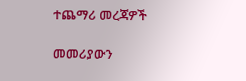ተጨማሪ መረጃዎች

መመሪያውን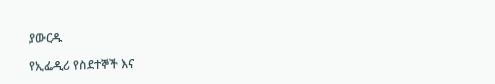ያውርዱ

የኢፌዲሪ የስደተኞች እና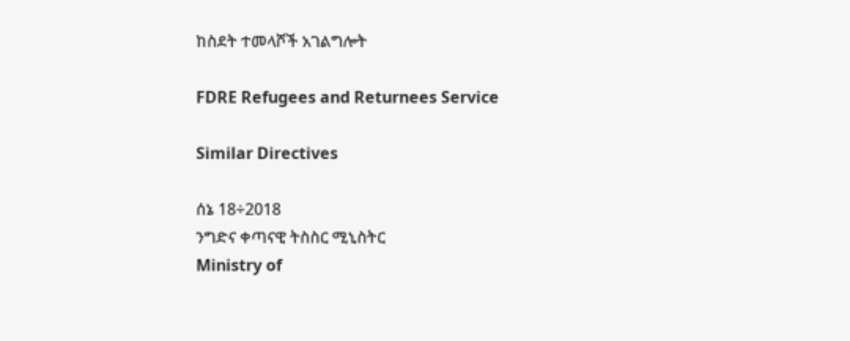ከስደት ተመላሾች አገልግሎት

FDRE Refugees and Returnees Service

Similar Directives

ሰኔ 18÷2018
ንግድና ቀጣናዊ ትስስር ሚኒስትር
Ministry of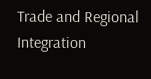Trade and Regional Integration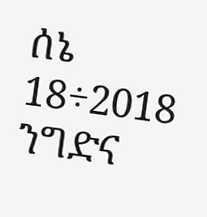ሰኔ 18÷2018
ንግድና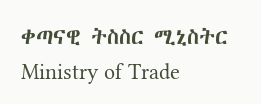ቀጣናዊ ትስስር ሚኒስትር
Ministry of Trade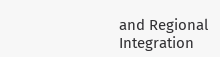and Regional Integration